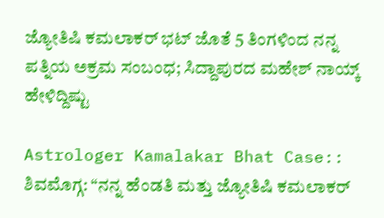ಜ್ಯೋತಿಷಿ ಕಮಲಾಕರ್‌ ಭಟ್‌ ಜೊತೆ 5 ತಿಂಗಳಿಂದ ನನ್ನ ಪತ್ನಿಯ ಅಕ್ರಮ ಸಂಬಂಧ; ಸಿದ್ದಾಪುರದ ಮಹೇಶ್‌ ನಾಯ್ಕ್‌ ಹೇಳಿದ್ದಿಷ್ಟು

Astrologer Kamalakar Bhat Case:: ಶಿವಮೊಗ್ಗ: “ನನ್ನ ಹೆಂಡತಿ ಮತ್ತು ಜ್ಯೋತಿಷಿ ಕಮಲಾಕರ್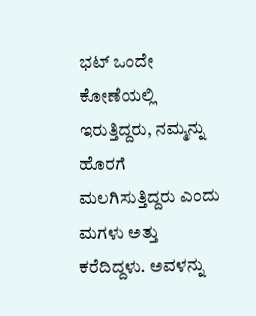ಭಟ್ ಒಂದೇ ಕೋಣೆಯಲ್ಲಿ ಇರುತ್ತಿದ್ದರು, ನಮ್ಮನ್ನು ಹೊರಗೆ ಮಲಗಿಸುತ್ತಿದ್ದರು ಎಂದು ಮಗಳು ಅತ್ತು ಕರೆದಿದ್ದಳು. ಅವಳನ್ನು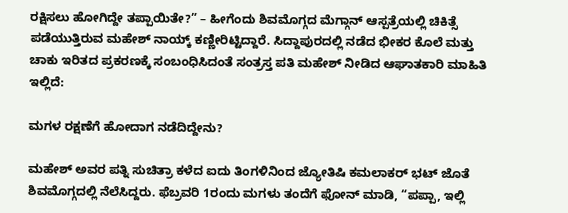ರಕ್ಷಿಸಲು ಹೋಗಿದ್ದೇ ತಪ್ಪಾಯಿತೇ?” – ಹೀಗೆಂದು ಶಿವಮೊಗ್ಗದ ಮೆಗ್ಗಾನ್ ಆಸ್ಪತ್ರೆಯಲ್ಲಿ ಚಿಕಿತ್ಸೆ ಪಡೆಯುತ್ತಿರುವ ಮಹೇಶ್ ನಾಯ್ಕ್ ಕಣ್ಣೀರಿಟ್ಟಿದ್ದಾರೆ. ಸಿದ್ದಾಪುರದಲ್ಲಿ ನಡೆದ ಭೀಕರ ಕೊಲೆ ಮತ್ತು ಚಾಕು ಇರಿತದ ಪ್ರಕರಣಕ್ಕೆ ಸಂಬಂಧಿಸಿದಂತೆ ಸಂತ್ರಸ್ತ ಪತಿ ಮಹೇಶ್ ನೀಡಿದ ಆಘಾತಕಾರಿ ಮಾಹಿತಿ ಇಲ್ಲಿದೆ:

ಮಗಳ ರಕ್ಷಣೆಗೆ ಹೋದಾಗ ನಡೆದಿದ್ದೇನು?

ಮಹೇಶ್ ಅವರ ಪತ್ನಿ ಸುಚಿತ್ರಾ ಕಳೆದ ಐದು ತಿಂಗಳಿನಿಂದ ಜ್ಯೋತಿಷಿ ಕಮಲಾಕರ್ ಭಟ್ ಜೊತೆ ಶಿವಮೊಗ್ಗದಲ್ಲಿ ನೆಲೆಸಿದ್ದರು. ಫೆಬ್ರವರಿ 1ರಂದು ಮಗಳು ತಂದೆಗೆ ಫೋನ್ ಮಾಡಿ, “ಪಪ್ಪಾ, ಇಲ್ಲಿ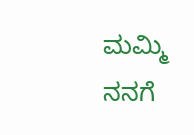ಮಮ್ಮಿ ನನಗೆ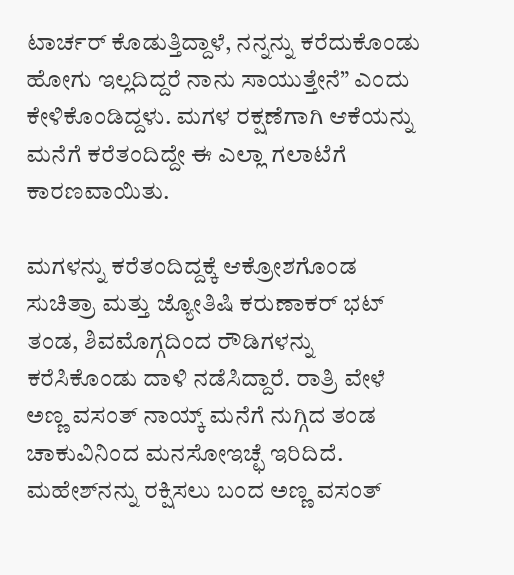ಟಾರ್ಚರ್ ಕೊಡುತ್ತಿದ್ದಾಳೆ, ನನ್ನನ್ನು ಕರೆದುಕೊಂಡು ಹೋಗು ಇಲ್ಲದಿದ್ದರೆ ನಾನು ಸಾಯುತ್ತೇನೆ” ಎಂದು ಕೇಳಿಕೊಂಡಿದ್ದಳು. ಮಗಳ ರಕ್ಷಣೆಗಾಗಿ ಆಕೆಯನ್ನು ಮನೆಗೆ ಕರೆತಂದಿದ್ದೇ ಈ ಎಲ್ಲಾ ಗಲಾಟೆಗೆ ಕಾರಣವಾಯಿತು.

ಮಗಳನ್ನು ಕರೆತಂದಿದ್ದಕ್ಕೆ ಆಕ್ರೋಶಗೊಂಡ ಸುಚಿತ್ರಾ ಮತ್ತು ಜ್ಯೋತಿಷಿ ಕರುಣಾಕರ್‌ ಭಟ್ ತಂಡ, ಶಿವಮೊಗ್ಗದಿಂದ ರೌಡಿಗಳನ್ನು ಕರೆಸಿಕೊಂಡು ದಾಳಿ ನಡೆಸಿದ್ದಾರೆ. ರಾತ್ರಿ ವೇಳೆ ಅಣ್ಣ ವಸಂತ್ ನಾಯ್ಕ್ ಮನೆಗೆ ನುಗ್ಗಿದ ತಂಡ ಚಾಕುವಿನಿಂದ ಮನಸೋಇಚ್ಛೆ ಇರಿದಿದೆ. ಮಹೇಶ್‌ನನ್ನು ರಕ್ಷಿಸಲು ಬಂದ ಅಣ್ಣ ವಸಂತ್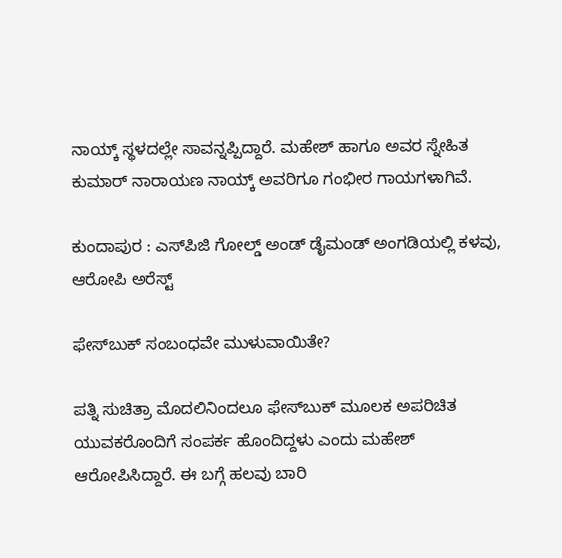ನಾಯ್ಕ್ ಸ್ಥಳದಲ್ಲೇ ಸಾವನ್ನಪ್ಪಿದ್ದಾರೆ. ಮಹೇಶ್ ಹಾಗೂ ಅವರ ಸ್ನೇಹಿತ ಕುಮಾರ್ ನಾರಾಯಣ ನಾಯ್ಕ್ ಅವರಿಗೂ ಗಂಭೀರ ಗಾಯಗಳಾಗಿವೆ.

ಕುಂದಾಪುರ : ಎಸ್‌ಪಿಜಿ ಗೋಲ್ಡ್ ಅಂಡ್ ಡೈಮಂಡ್ ಅಂಗಡಿಯಲ್ಲಿ ಕಳವು, ಆರೋಪಿ ಅರೆಸ್ಟ್

ಫೇಸ್‌ಬುಕ್ ಸಂಬಂಧವೇ ಮುಳುವಾಯಿತೇ?

ಪತ್ನಿ ಸುಚಿತ್ರಾ ಮೊದಲಿನಿಂದಲೂ ಫೇಸ್‌ಬುಕ್ ಮೂಲಕ ಅಪರಿಚಿತ ಯುವಕರೊಂದಿಗೆ ಸಂಪರ್ಕ ಹೊಂದಿದ್ದಳು ಎಂದು ಮಹೇಶ್ ಆರೋಪಿಸಿದ್ದಾರೆ. ಈ ಬಗ್ಗೆ ಹಲವು ಬಾರಿ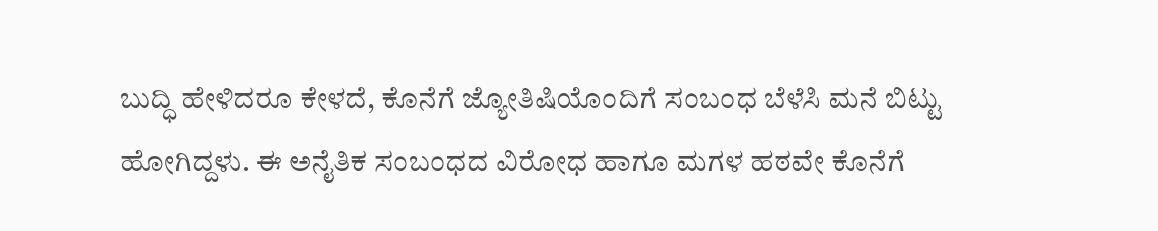ಬುದ್ಧಿ ಹೇಳಿದರೂ ಕೇಳದೆ, ಕೊನೆಗೆ ಜ್ಯೋತಿಷಿಯೊಂದಿಗೆ ಸಂಬಂಧ ಬೆಳೆಸಿ ಮನೆ ಬಿಟ್ಟು ಹೋಗಿದ್ದಳು. ಈ ಅನೈತಿಕ ಸಂಬಂಧದ ವಿರೋಧ ಹಾಗೂ ಮಗಳ ಹಠವೇ ಕೊನೆಗೆ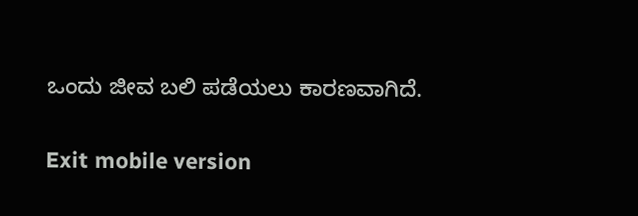ಒಂದು ಜೀವ ಬಲಿ ಪಡೆಯಲು ಕಾರಣವಾಗಿದೆ.

Exit mobile version